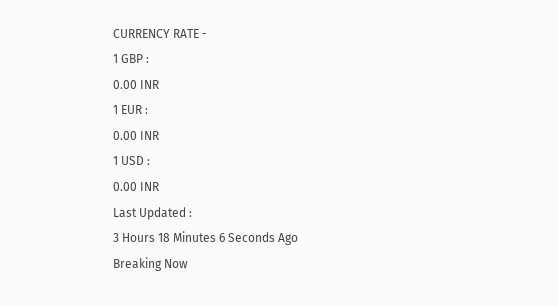CURRENCY RATE -
1 GBP :
0.00 INR
1 EUR :
0.00 INR
1 USD :
0.00 INR
Last Updated :
3 Hours 18 Minutes 6 Seconds Ago
Breaking Now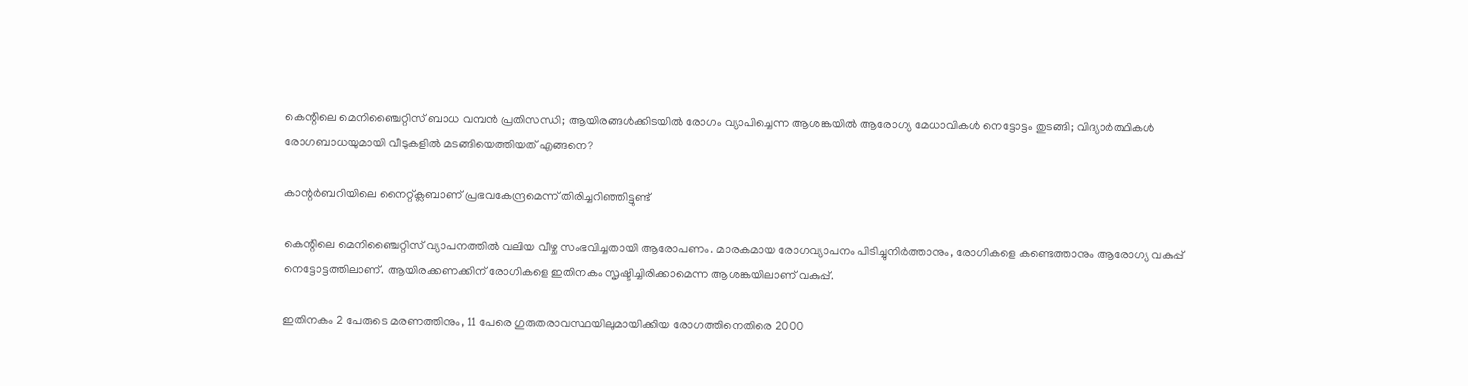കെന്റിലെ മെനിഞ്ചൈറ്റിസ് ബാധ വമ്പന്‍ പ്രതിസന്ധി; ആയിരങ്ങള്‍ക്കിടയില്‍ രോഗം വ്യാപിച്ചെന്ന ആശങ്കയില്‍ ആരോഗ്യ മേധാവികള്‍ നെട്ടോട്ടം തുടങ്ങി; വിദ്യാര്‍ത്ഥികള്‍ രോഗബാധയുമായി വീടുകളില്‍ മടങ്ങിയെത്തിയത് എങ്ങനെ?

കാന്റര്‍ബറിയിലെ നൈറ്റ്ക്ലബാണ് പ്രഭവകേന്ദ്രമെന്ന് തിരിച്ചറിഞ്ഞിട്ടുണ്ട്

കെന്റിലെ മെനിഞ്ചൈറ്റിസ് വ്യാപനത്തില്‍ വലിയ വീഴ്ച സംഭവിച്ചതായി ആരോപണം. മാരകമായ രോഗവ്യാപനം പിടിച്ചുനിര്‍ത്താനും, രോഗികളെ കണ്ടെത്താനും ആരോഗ്യ വകുപ്പ് നെട്ടോട്ടത്തിലാണ്. ആയിരക്കണക്കിന് രോഗികളെ ഇതിനകം സൃഷ്ടിച്ചിരിക്കാമെന്ന ആശങ്കയിലാണ് വകുപ്പ്.

ഇതിനകം 2 പേരുടെ മരണത്തിനും, 11 പേരെ ഗുരുതരാവസ്ഥയിലുമായിക്കിയ രോഗത്തിനെതിരെ 2000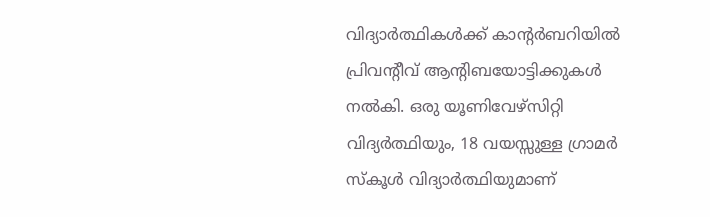വിദ്യാര്‍ത്ഥികള്‍ക്ക് കാന്റര്‍ബറിയില്‍ പ്രിവന്റീവ് ആന്റിബയോട്ടിക്കുകള്‍ നല്‍കി. ഒരു യൂണിവേഴ്‌സിറ്റി വിദ്യര്‍ത്ഥിയും, 18 വയസ്സുള്ള ഗ്രാമര്‍ സ്‌കൂള്‍ വിദ്യാര്‍ത്ഥിയുമാണ്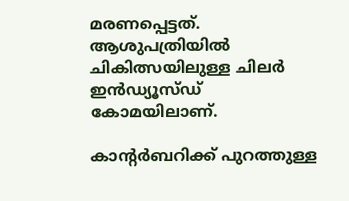മരണപ്പെട്ടത്. ആശുപത്രിയില്‍ ചികിത്സയിലുള്ള ചിലര്‍ ഇന്‍ഡ്യൂസ്ഡ് കോമയിലാണ്.

കാന്റര്‍ബറിക്ക് പുറത്തുള്ള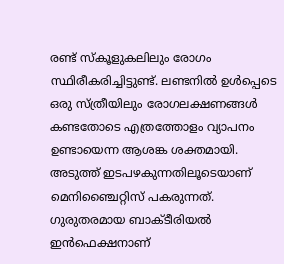രണ്ട് സ്‌കൂളുകലിലും രോഗം സ്ഥിരീകരിച്ചിട്ടുണ്ട്. ലണ്ടനില്‍ ഉള്‍പ്പെടെ ഒരു സ്ത്രീയിലും രോഗലക്ഷണങ്ങള്‍ കണ്ടതോടെ എത്രത്തോളം വ്യാപനം ഉണ്ടായെന്ന ആശങ്ക ശക്തമായി. അടുത്ത് ഇടപഴകുന്നതിലൂടെയാണ് മെനിഞ്ചൈറ്റിസ് പകരുന്നത്. ഗുരുതരമായ ബാക്ടീരിയല്‍ ഇന്‍ഫെക്ഷനാണ്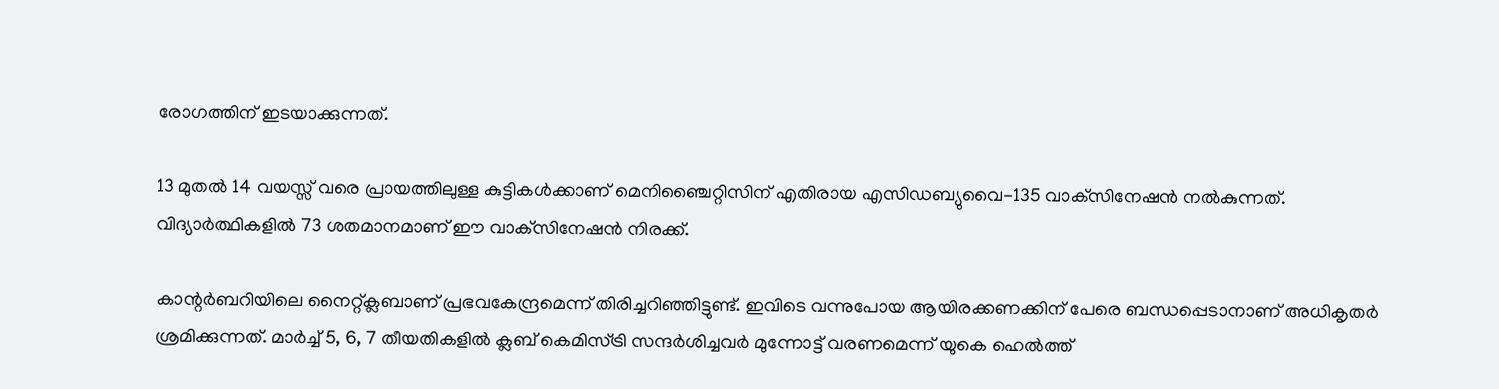രോഗത്തിന് ഇടയാക്കുന്നത്.

13 മുതല്‍ 14 വയസ്സ് വരെ പ്രായത്തിലുള്ള കുട്ടികള്‍ക്കാണ് മെനിഞ്ചൈറ്റിസിന് എതിരായ എസിഡബ്യുവൈ-135 വാക്‌സിനേഷന്‍ നല്‍കുന്നത്. വിദ്യാര്‍ത്ഥികളില്‍ 73 ശതമാനമാണ് ഈ വാക്‌സിനേഷന്‍ നിരക്ക്.

കാന്റര്‍ബറിയിലെ നൈറ്റ്ക്ലബാണ് പ്രഭവകേന്ദ്രമെന്ന് തിരിച്ചറിഞ്ഞിട്ടുണ്ട്. ഇവിടെ വന്നുപോയ ആയിരക്കണക്കിന് പേരെ ബന്ധപ്പെടാനാണ് അധികൃതര്‍ ശ്രമിക്കുന്നത്. മാര്‍ച്ച് 5, 6, 7 തീയതികളില്‍ ക്ലബ് കെമിസ്ട്രി സന്ദര്‍ശിച്ചവര്‍ മുന്നോട്ട് വരണമെന്ന് യുകെ ഹെല്‍ത്ത്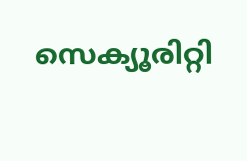സെക്യൂരിറ്റി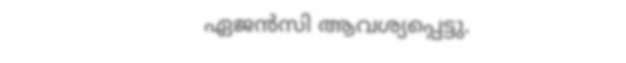ഏജന്‍സി ആവശ്യപ്പെട്ടു.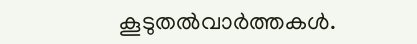കൂടുതല്‍വാര്‍ത്തകള്‍.